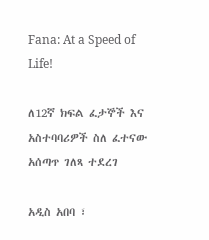Fana: At a Speed of Life!

ለ12ኛ ክፍል ፈታኞች እና አስተባባሪዎች ስለ ፈተናው አሰጣጥ ገለጻ ተደረገ

አዲስ አበባ ፣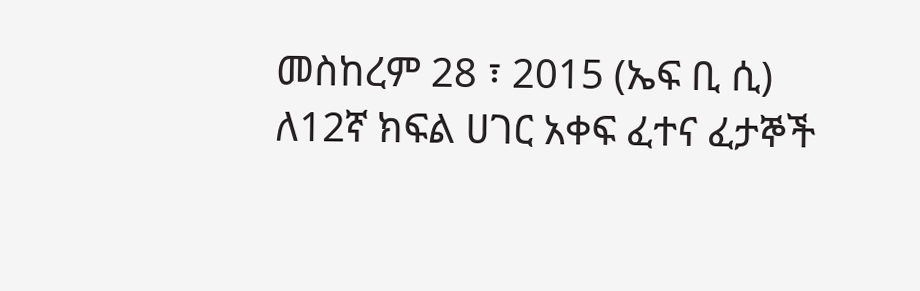መስከረም 28 ፣ 2015 (ኤፍ ቢ ሲ) ለ12ኛ ክፍል ሀገር አቀፍ ፈተና ፈታኞች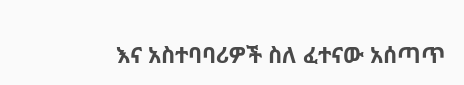እና አስተባባሪዎች ስለ ፈተናው አሰጣጥ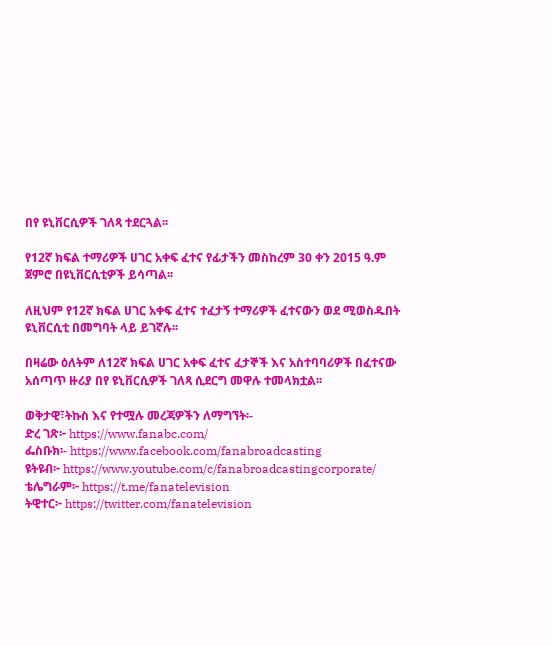በየ ዩኒቨርሲዎች ገለጻ ተደርጓል፡፡

የ12ኛ ክፍል ተማሪዎች ሀገር አቀፍ ፈተና የፊታችን መስከረም 30 ቀን 2015 ዓ.ም ጀምሮ በዩኒቨርሲቲዎች ይሳጣል፡፡

ለዚህም የ12ኛ ክፍል ሀገር አቀፍ ፈተና ተፈታኝ ተማሪዎች ፈተናውን ወደ ሚወስዱበት ዩኒቨርሲቲ በመግባት ላይ ይገኛሉ፡፡

በዛሬው ዕለትም ለ12ኛ ክፍል ሀገር አቀፍ ፈተና ፈታኞች እና አስተባባሪዎች በፈተናው አሰጣጥ ዙሪያ በየ ዩኒቨርሲዎች ገለጻ ሲደርግ መዋሉ ተመላክቷል፡፡

ወቅታዊ፣ትኩስ እና የተሟሉ መረጃዎችን ለማግኘት፡-
ድረ ገጽ፦ https://www.fanabc.com/
ፌስቡክ፡- https://www.facebook.com/fanabroadcasting
ዩትዩብ፦ https://www.youtube.com/c/fanabroadcastingcorporate/
ቴሌግራም፦ https://t.me/fanatelevision
ትዊተር፦ https://twitter.com/fanatelevision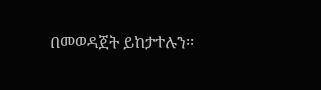በመወዳጀት ይከታተሉን፡፡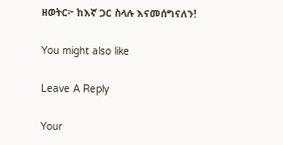ዘወትር፦ ከእኛ ጋር ስላሉ እናመሰግናለን!

You might also like

Leave A Reply

Your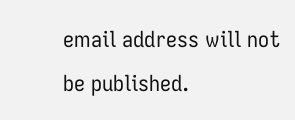email address will not be published.